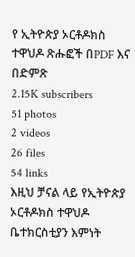የ ኢትዮጵያ ኦርቶዶክስ ተዋህዶ ጽሑፎች በPDF እና በድምጽ
2.15K subscribers
51 photos
2 videos
26 files
54 links
እዚህ ቻናል ላይ የኢትዮጵያ ኦርቶዶክስ ተዋህዶ ቤተክርስቲያን እምነት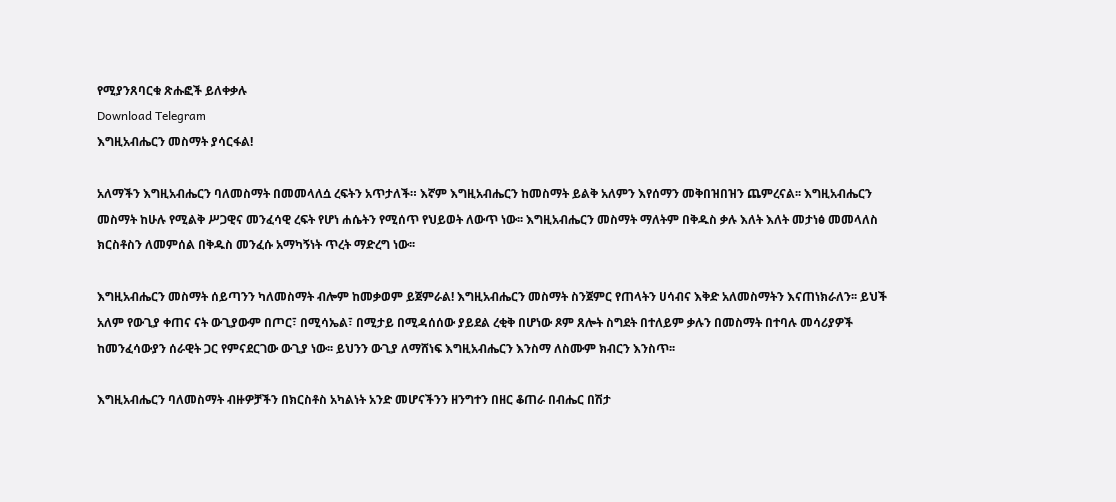የሚያንጸባርቁ ጽሑፎች ይለቀቃሉ
Download Telegram
እግዚአብሔርን መስማት ያሳርፋል!

አለማችን እግዚአብሔርን ባለመስማት በመመላለሷ ረፍትን አጥታለች። እኛም እግዚአብሔርን ከመስማት ይልቅ አለምን እየሰማን መቅበዝበዝን ጨምረናል፡፡ እግዚአብሔርን መስማት ከሁሉ የሚልቅ ሥጋዊና መንፈሳዊ ረፍት የሆነ ሐሴትን የሚሰጥ የህይወት ለውጥ ነው፡፡ እግዚአብሔርን መስማት ማለትም በቅዱስ ቃሉ እለት እለት መታነፅ መመላለስ ክርስቶስን ለመምሰል በቅዱስ መንፈሱ አማካኝነት ጥረት ማድረግ ነው፡፡

እግዚአብሔርን መስማት ሰይጣንን ካለመስማት ብሎም ከመቃወም ይጀምራል! እግዚአብሔርን መስማት ስንጀምር የጠላትን ሀሳብና እቅድ አለመስማትን እናጠነክራለን፡፡ ይህች አለም የውጊያ ቀጠና ናት ውጊያውም በጦር፣ በሚሳኤል፣ በሚታይ በሚዳሰሰው ያይደል ረቂቅ በሆነው ጾም ጸሎት ስግደት በተለይም ቃሉን በመስማት በተባሉ መሳሪያዎች ከመንፈሳውያን ሰራዊት ጋር የምናደርገው ውጊያ ነው፡፡ ይህንን ውጊያ ለማሸነፍ እግዚአብሔርን እንስማ ለስሙም ክብርን እንስጥ፡፡

እግዚአብሔርን ባለመስማት ብዙዎቻችን በክርስቶስ አካልነት አንድ መሆናችንን ዘንግተን በዘር ቆጠራ በብሔር በሽታ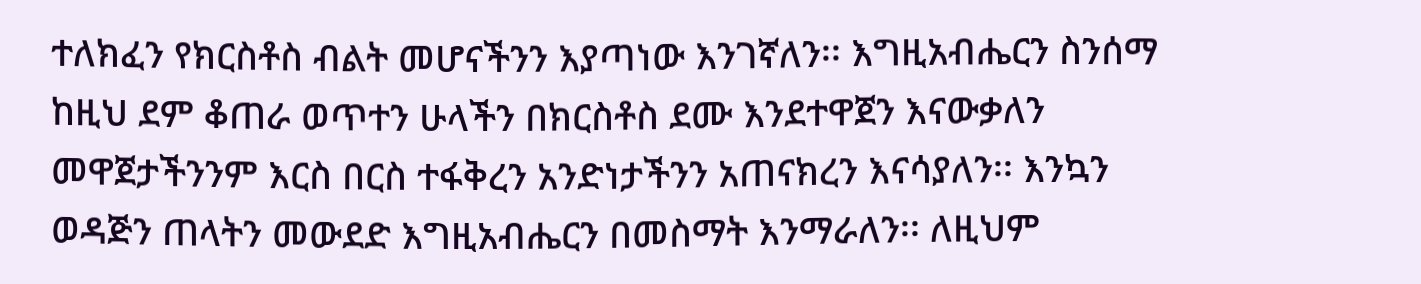ተለክፈን የክርስቶስ ብልት መሆናችንን እያጣነው እንገኛለን፡፡ እግዚአብሔርን ስንሰማ ከዚህ ደም ቆጠራ ወጥተን ሁላችን በክርስቶስ ደሙ እንደተዋጀን እናውቃለን መዋጀታችንንም እርስ በርስ ተፋቅረን አንድነታችንን አጠናክረን እናሳያለን፡፡ እንኳን ወዳጅን ጠላትን መውደድ እግዚአብሔርን በመስማት እንማራለን፡፡ ለዚህም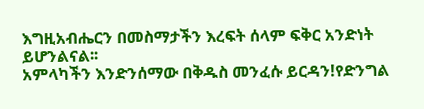እግዚአብሔርን በመስማታችን እረፍት ሰላም ፍቅር አንድነት ይሆንልናል፡፡
አምላካችን እንድንሰማው በቅዱስ መንፈሱ ይርዳን!የድንግል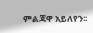ምልጃዋ አይለየን፡፡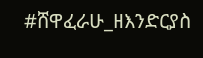#ሸዋፈራሁ_ዘእንድርያስ